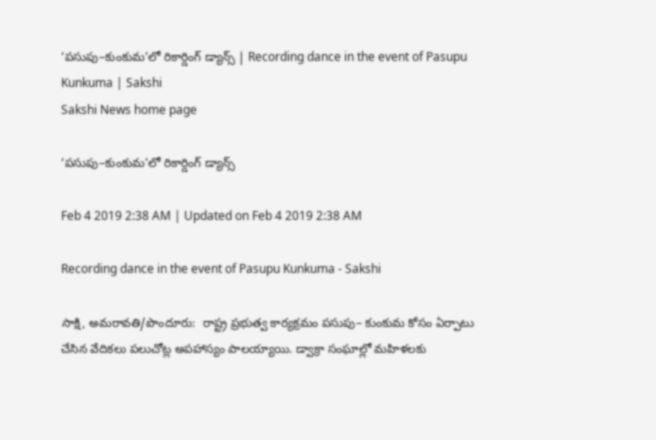‘పసుపు–కుంకుమ’లో రికార్డింగ్‌ డ్యాన్స్‌ | Recording dance in the event of Pasupu Kunkuma | Sakshi
Sakshi News home page

‘పసుపు–కుంకుమ’లో రికార్డింగ్‌ డ్యాన్స్‌

Feb 4 2019 2:38 AM | Updated on Feb 4 2019 2:38 AM

Recording dance in the event of Pasupu Kunkuma - Sakshi

సాక్షి, అమరావతి/పొందూరు:  రాష్ట్ర ప్రభుత్వ కార్యక్రమం పసుపు– కుంకుమ కోసం ఏర్పాటు చేసిన వేదికలు పలుచోట్ల అపహాస్యం పాలయ్యాయి. డ్వాక్రా సంఘాల్లో మహిళలకు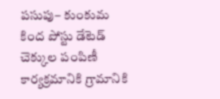పసుపు– కుంకుమ కింద పోస్టు డేటెడ్‌ చెక్కుల పంపిణీ కార్యక్రమానికి గ్రామానికి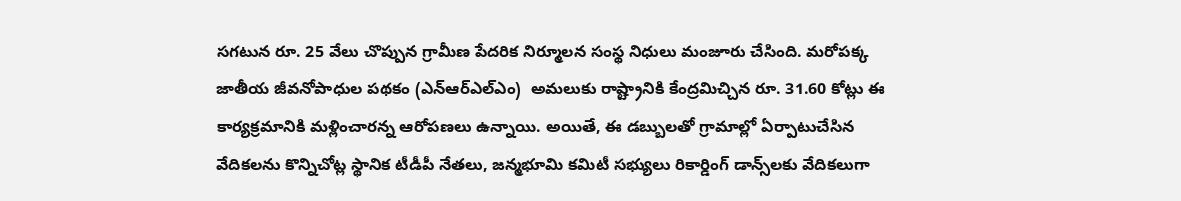సగటున రూ. 25 వేలు చొప్పున గ్రామీణ పేదరిక నిర్మూలన సంస్థ నిధులు మంజూరు చేసింది. మరోపక్క జాతీయ జీవనోపాధుల పథకం (ఎన్‌ఆర్‌ఎల్‌ఎం)  అమలుకు రాష్ట్రానికి కేంద్రమిచ్చిన రూ. 31.60 కోట్లు ఈ కార్యక్రమానికి మళ్లించారన్న ఆరోపణలు ఉన్నాయి. అయితే, ఈ డబ్బులతో గ్రామాల్లో ఏర్పాటుచేసిన వేదికలను కొన్నిచోట్ల స్థానిక టీడీపీ నేతలు, జన్మభూమి కమిటీ సభ్యులు రికార్డింగ్‌ డాన్స్‌లకు వేదికలుగా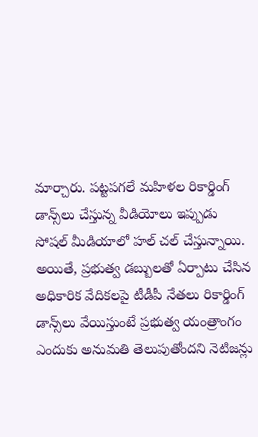మార్చారు. పట్టపగలే మహిళల రికార్డింగ్‌ డాన్స్‌లు చేస్తున్న వీడియోలు ఇప్పుడు సోషల్‌ మీడియాలో హల్‌ చల్‌ చేస్తున్నాయి. అయితే, ప్రభుత్వ డబ్బులతో ఏర్పాటు చేసిన అధికారిక వేదికలపై టీడీపీ నేతలు రికార్డింగ్‌ డాన్స్‌లు వేయిస్తుంటే ప్రభుత్వ యంత్రాంగం ఎందుకు అనుమతి తెలుపుతోందని నెటిజన్లు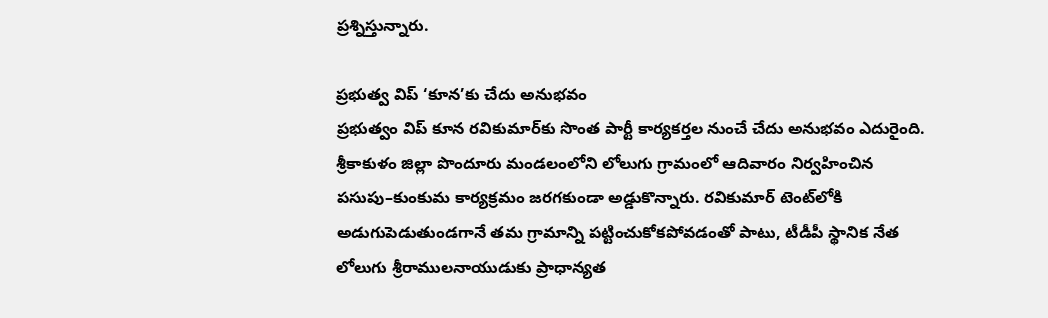ప్రశ్నిస్తున్నారు.

ప్రభుత్వ విప్‌ ‘కూన’కు చేదు అనుభవం
ప్రభుత్వం విప్‌ కూన రవికుమార్‌కు సొంత పార్టీ కార్యకర్తల నుంచే చేదు అనుభవం ఎదురైంది. శ్రీకాకుళం జిల్లా పొందూరు మండలంలోని లోలుగు గ్రామంలో ఆదివారం నిర్వహించిన పసుపు–కుంకుమ కార్యక్రమం జరగకుండా అడ్డుకొన్నారు. రవికుమార్‌ టెంట్‌లోకి అడుగుపెడుతుండగానే తమ గ్రామాన్ని పట్టించుకోకపోవడంతో పాటు, టీడీపీ స్థానిక నేత లోలుగు శ్రీరాములనాయుడుకు ప్రాధాన్యత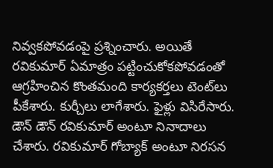నివ్వకపోవడంపై ప్రశ్నించారు. అయితే రవికుమార్‌ ఏమాత్రం పట్టించుకోకపోవడంతో ఆగ్రహించిన కొంతమంది కార్యకర్తలు టెంట్‌లు పీకేశారు. కుర్చీలు లాగేశారు. ఫైళ్లు విసిరేసారు. డౌన్‌ డౌన్‌ రవికుమార్‌ అంటూ నినాదాలు చేశారు. రవికుమార్‌ గోబ్యాక్‌ అంటూ నిరసన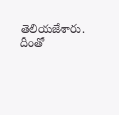తెలియజేశారు. దీంతో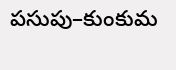పసుపు–కుంకుమ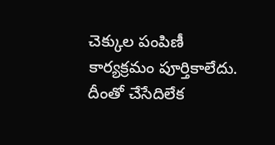చెక్కుల పంపిణీ కార్యక్రమం పూర్తికాలేదు. దీంతో చేసేదిలేక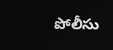పోలీసు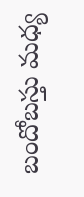బందోబస్తు మధ్య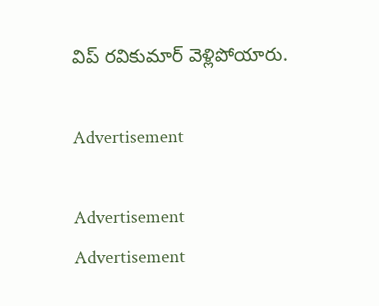విప్‌ రవికుమార్‌ వెళ్లిపోయారు.

Advertisement

Advertisement
Advertisement